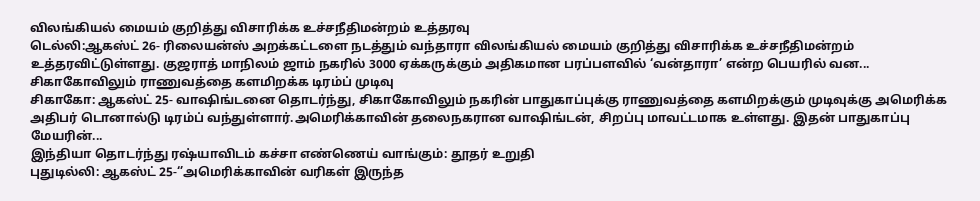விலங்கியல் மையம் குறித்து விசாரிக்க உச்சநீதிமன்றம் உத்தரவு
டெல்லி:ஆகஸ்ட் 26- ரிலையன்ஸ் அறக்கட்டளை நடத்தும் வந்தாரா விலங்கியல் மையம் குறித்து விசாரிக்க உச்சநீதிமன்றம் உத்தரவிட்டுள்ளது. குஜராத் மாநிலம் ஜாம் நகரில் 3000 ஏக்கருக்கும் அதிகமான பரப்பளவில் ‘வன்தாரா’ என்ற பெயரில் வன...
சிகாகோவிலும் ராணுவத்தை களமிறக்க டிரம்ப் முடிவு
சிகாகோ: ஆகஸ்ட் 25- வாஷிங்டனை தொடர்ந்து, சிகாகோவிலும் நகரின் பாதுகாப்புக்கு ராணுவத்தை களமிறக்கும் முடிவுக்கு அமெரிக்க அதிபர் டொனால்டு டிரம்ப் வந்துள்ளார்.அமெரிக்காவின் தலைநகரான வாஷிங்டன், சிறப்பு மாவட்டமாக உள்ளது. இதன் பாதுகாப்பு மேயரின்...
இந்தியா தொடர்ந்து ரஷ்யாவிடம் கச்சா எண்ணெய் வாங்கும்: தூதர் உறுதி
புதுடில்லி: ஆகஸ்ட் 25-‘’அமெரிக்காவின் வரிகள் இருந்த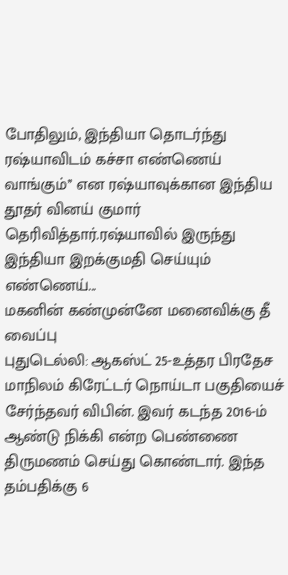போதிலும், இந்தியா தொடர்ந்து ரஷ்யாவிடம் கச்சா எண்ணெய் வாங்கும்’’ என ரஷ்யாவுக்கான இந்திய தூதர் வினய் குமார் தெரிவித்தார்.ரஷ்யாவில் இருந்து இந்தியா இறக்குமதி செய்யும் எண்ணெய்...
மகனின் கண்முன்னே மனைவிக்கு தீ வைப்பு
புதுடெல்லி: ஆகஸ்ட் 25-உத்தர பிரதேச மாநிலம் கிரேட்டர் நொய்டா பகுதியைச் சேர்ந்தவர் விபின். இவர் கடந்த 2016-ம் ஆண்டு நிக்கி என்ற பெண்ணை திருமணம் செய்து கொண்டார். இந்த தம்பதிக்கு 6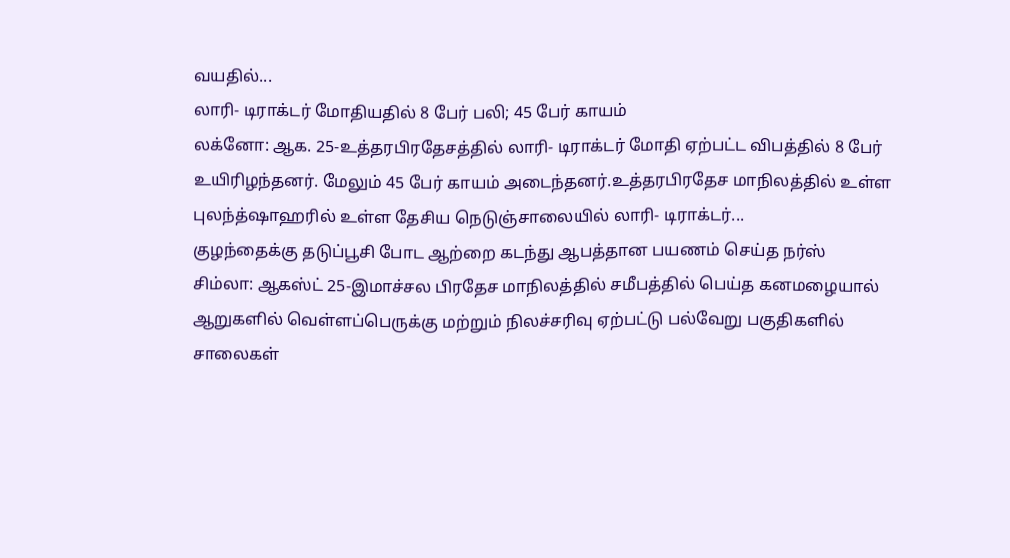வயதில்...
லாரி- டிராக்டர் மோதியதில் 8 பேர் பலி; 45 பேர் காயம்
லக்னோ: ஆக. 25-உத்தரபிரதேசத்தில் லாரி- டிராக்டர் மோதி ஏற்பட்ட விபத்தில் 8 பேர் உயிரிழந்தனர். மேலும் 45 பேர் காயம் அடைந்தனர்.உத்தரபிரதேச மாநிலத்தில் உள்ள புலந்த்ஷாஹரில் உள்ள தேசிய நெடுஞ்சாலையில் லாரி- டிராக்டர்...
குழந்தைக்கு தடுப்பூசி போட ஆற்றை கடந்து ஆபத்தான பயணம் செய்த நர்ஸ்
சிம்லா: ஆகஸ்ட் 25-இமாச்சல பிரதேச மாநிலத்தில் சமீபத்தில் பெய்த கனமழையால் ஆறுகளில் வெள்ளப்பெருக்கு மற்றும் நிலச்சரிவு ஏற்பட்டு பல்வேறு பகுதிகளில் சாலைகள்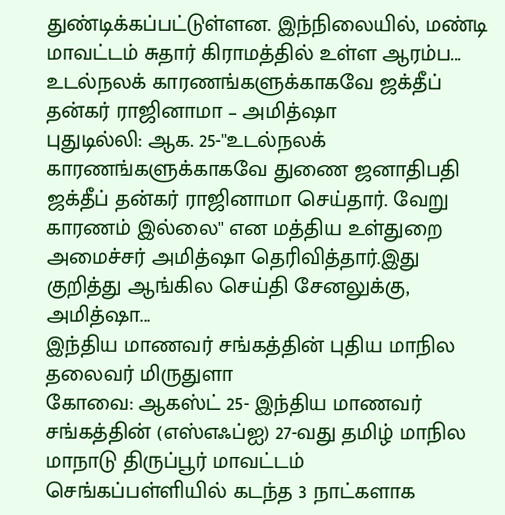துண்டிக்கப்பட்டுள்ளன. இந்நிலையில், மண்டி மாவட்டம் சுதார் கிராமத்தில் உள்ள ஆரம்ப...
உடல்நலக் காரணங்களுக்காகவே ஜக்தீப் தன்கர் ராஜினாமா – அமித்ஷா
புதுடில்லி: ஆக. 25-''உடல்நலக் காரணங்களுக்காகவே துணை ஜனாதிபதி ஜக்தீப் தன்கர் ராஜினாமா செய்தார். வேறு காரணம் இல்லை'' என மத்திய உள்துறை அமைச்சர் அமித்ஷா தெரிவித்தார்.இது குறித்து ஆங்கில செய்தி சேனலுக்கு, அமித்ஷா...
இந்திய மாணவர் சங்கத்தின் புதிய மாநில தலைவர் மிருதுளா
கோவை: ஆகஸ்ட் 25- இந்திய மாணவர் சங்கத்தின் (எஸ்எஃப்ஐ) 27-வது தமிழ் மாநில மாநாடு திருப்பூர் மாவட்டம் செங்கப்பள்ளியில் கடந்த 3 நாட்களாக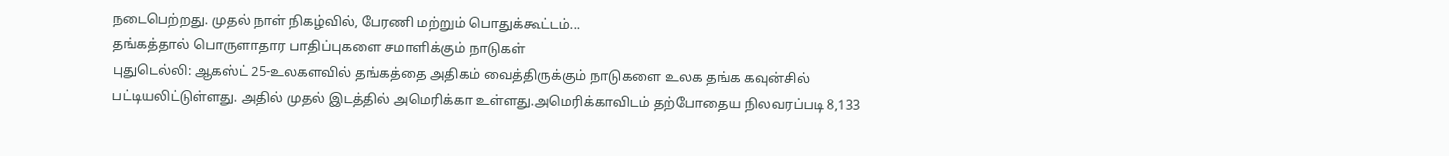நடைபெற்றது. முதல் நாள் நிகழ்வில், பேரணி மற்றும் பொதுக்கூட்டம்...
தங்கத்தால் பொருளாதார பாதிப்புகளை சமாளிக்கும் நாடுகள்
புதுடெல்லி: ஆகஸ்ட் 25-உலகளவில் தங்கத்தை அதிகம் வைத்திருக்கும் நாடுகளை உலக தங்க கவுன்சில் பட்டியலிட்டுள்ளது. அதில் முதல் இடத்தில் அமெரிக்கா உள்ளது.அமெரிக்காவிடம் தற்போதைய நிலவரப்படி 8,133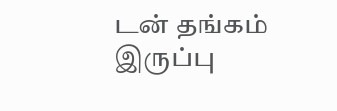டன் தங்கம் இருப்பு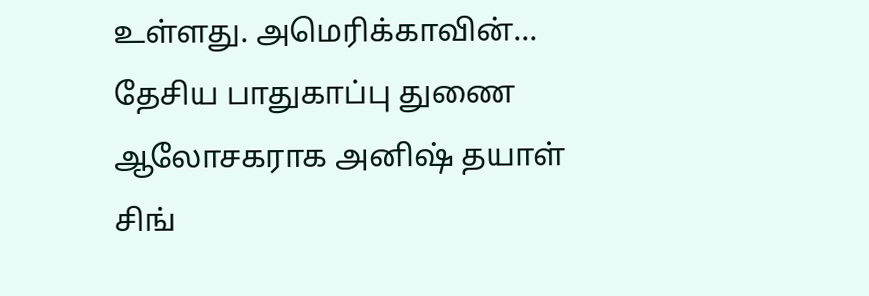உள்ளது. அமெரிக்காவின்...
தேசிய பாதுகாப்பு துணை ஆலோசகராக அனிஷ் தயாள் சிங்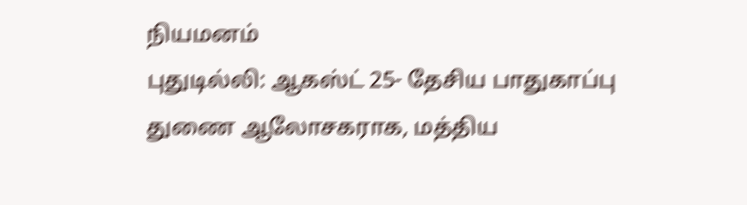நியமனம்
புதுடில்லி: ஆகஸ்ட் 25- தேசிய பாதுகாப்பு துணை ஆலோசகராக, மத்திய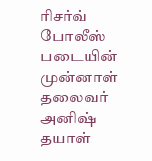ரிசர்வ் போலீஸ் படையின் முன்னாள் தலைவர் அனிஷ் தயாள்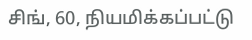சிங், 60, நியமிக்கப்பட்டு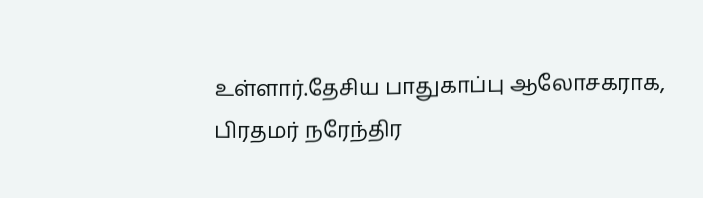உள்ளார்.தேசிய பாதுகாப்பு ஆலோசகராக, பிரதமர் நரேந்திர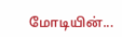மோடியின்...